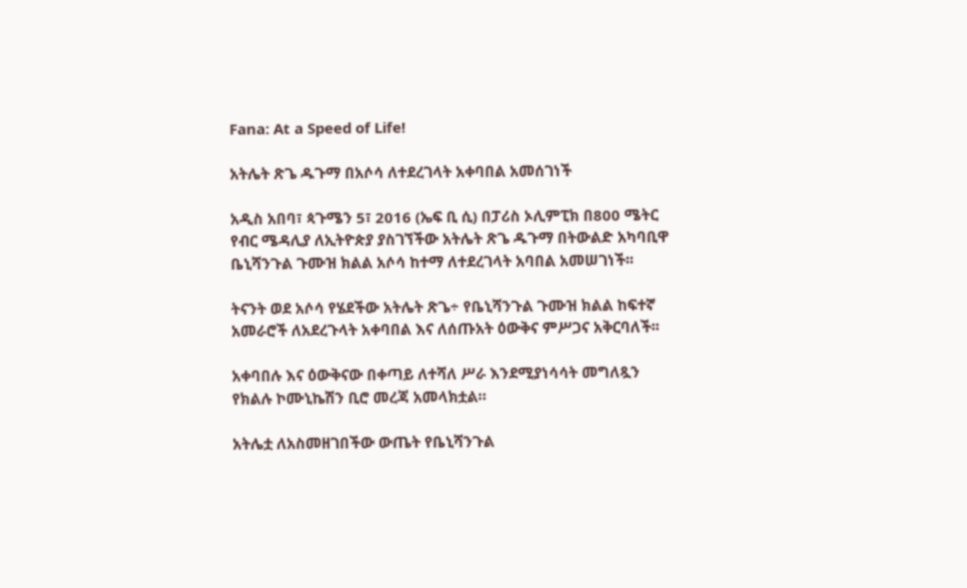Fana: At a Speed of Life!

አትሌት ጽጌ ዱጉማ በአሶሳ ለተደረገላት አቀባበል አመሰገነች

አዲስ አበባ፣ ጳጉሜን 5፣ 2016 (ኤፍ ቢ ሲ) በፓሪስ ኦሊምፒክ በ800 ሜትር የብር ሜዳሊያ ለኢትዮጵያ ያስገኘችው አትሌት ጽጌ ዱጉማ በትውልድ አካባቢዋ ቤኒሻንጉል ጉሙዝ ክልል አሶሳ ከተማ ለተደረገላት አባበል አመሠገነች፡፡

ትናንት ወደ አሶሳ የሄደችው አትሌት ጽጌ÷ የቤኒሻንጉል ጉሙዝ ክልል ከፍተኛ አመራሮች ለአደረጉላት አቀባበል እና ለሰጡአት ዕውቅና ምሥጋና አቅርባለች፡፡

አቀባበሉ እና ዕውቅናው በቀጣይ ለተሻለ ሥራ እንደሚያነሳሳት መግለጿን የክልሉ ኮሙኒኬሽን ቢሮ መረጃ አመላክቷል።

አትሌቷ ለአስመዘገበችው ውጤት የቤኒሻንጉል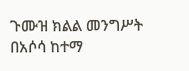ጉሙዝ ክልል መንግሥት በአሶሳ ከተማ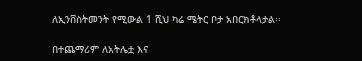ለኢንቨስትመንት የሚውል 1 ሺህ ካሬ ሜትር ቦታ አበርክቶላታል፡፡

በተጨማሪም ለአትሌቷ እና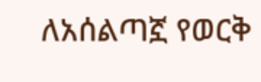ለአሰልጣኟ የወርቅ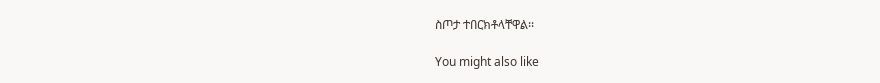ስጦታ ተበርክቶላቸዋል፡፡

You might also like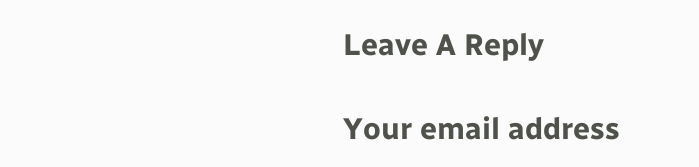Leave A Reply

Your email address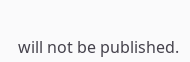will not be published.